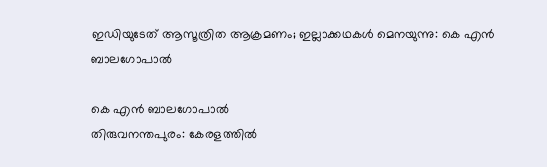ഇഡിയുടേത് ആസൂത്രിത ആക്രമണം; ഇല്ലാക്കഥകൾ മെനയുന്നു: കെ എൻ ബാലഗോപാൽ

കെ എൻ ബാലഗോപാൽ
തിരുവനന്തപുരം: കേരളത്തിൽ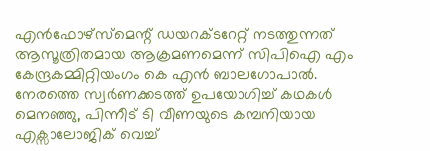എൻഫോഴ്സ്മെന്റ് ഡയറക്ടറേറ്റ് നടത്തുന്നത് ആസൂത്രിതമായ ആക്രമണമെന്ന് സിപിഐ എം കേന്ദ്രകമ്മിറ്റിയംഗം കെ എൻ ബാലഗോപാൽ. നേരത്തെ സ്വർണക്കടത്ത് ഉപയോഗിച്ച് കഥകൾ മെനഞ്ഞു, പിന്നീട് ടി വീണയുടെ കമ്പനിയായ എക്സാലോജിക് വെച്ച്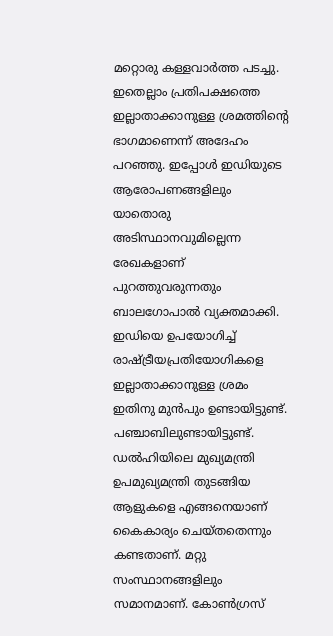മറ്റൊരു കള്ളവാർത്ത പടച്ചു. ഇതെല്ലാം പ്രതിപക്ഷത്തെ ഇല്ലാതാക്കാനുള്ള ശ്രമത്തിന്റെ ഭാഗമാണെന്ന് അദേഹം പറഞ്ഞു. ഇപ്പോൾ ഇഡിയുടെ ആരോപണങ്ങളിലും യാതൊരു അടിസ്ഥാനവുമില്ലെന്ന രേഖകളാണ് പുറത്തുവരുന്നതും ബാലഗോപാൽ വ്യക്തമാക്കി.
ഇഡിയെ ഉപയോഗിച്ച് രാഷ്ട്രീയപ്രതിയോഗികളെ ഇല്ലാതാക്കാനുള്ള ശ്രമം ഇതിനു മുൻപും ഉണ്ടായിട്ടുണ്ട്. പഞ്ചാബിലുണ്ടായിട്ടുണ്ട്. ഡൽഹിയിലെ മുഖ്യമന്ത്രി ഉപമുഖ്യമന്ത്രി തുടങ്ങിയ ആളുകളെ എങ്ങനെയാണ് കൈകാര്യം ചെയ്തതെന്നും കണ്ടതാണ്. മറ്റു സംസ്ഥാനങ്ങളിലും സമാനമാണ്. കോൺഗ്രസ്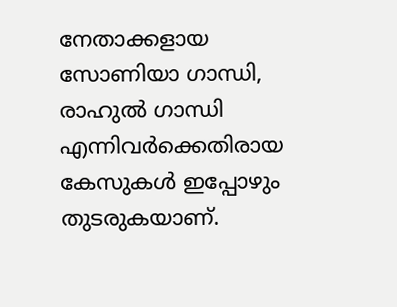നേതാക്കളായ സോണിയാ ഗാന്ധി, രാഹുൽ ഗാന്ധി എന്നിവർക്കെതിരായ കേസുകൾ ഇപ്പോഴും തുടരുകയാണ്.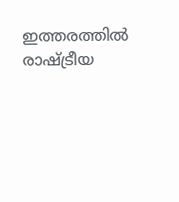ഇത്തരത്തിൽ രാഷ്ട്രീയ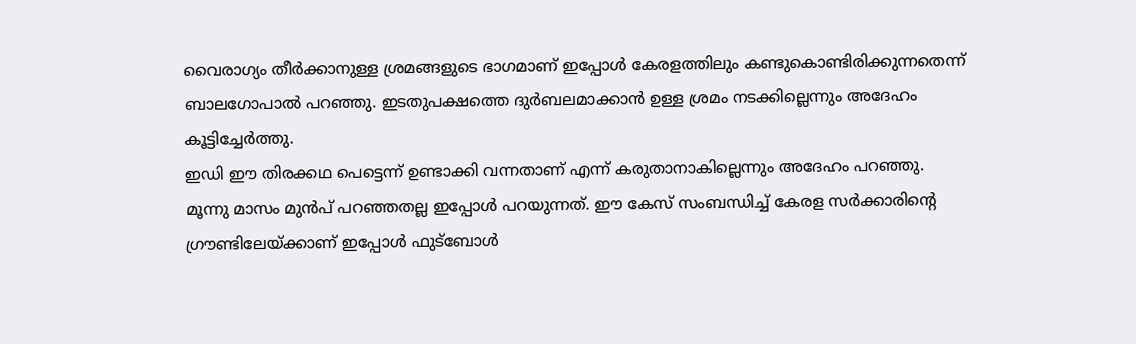വൈരാഗ്യം തീർക്കാനുള്ള ശ്രമങ്ങളുടെ ഭാഗമാണ് ഇപ്പോൾ കേരളത്തിലും കണ്ടുകൊണ്ടിരിക്കുന്നതെന്ന് ബാലഗോപാൽ പറഞ്ഞു. ഇടതുപക്ഷത്തെ ദുർബലമാക്കാൻ ഉള്ള ശ്രമം നടക്കില്ലെന്നും അദേഹം കൂട്ടിച്ചേർത്തു.
ഇഡി ഈ തിരക്കഥ പെട്ടെന്ന് ഉണ്ടാക്കി വന്നതാണ് എന്ന് കരുതാനാകില്ലെന്നും അദേഹം പറഞ്ഞു. മൂന്നു മാസം മുൻപ് പറഞ്ഞതല്ല ഇപ്പോൾ പറയുന്നത്. ഈ കേസ് സംബന്ധിച്ച് കേരള സർക്കാരിന്റെ ഗ്രൗണ്ടിലേയ്ക്കാണ് ഇപ്പോൾ ഫുട്ബോൾ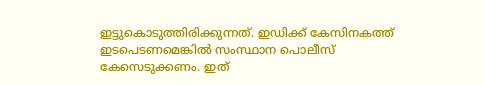ഇട്ടുകൊടുത്തിരിക്കുന്നത്. ഇഡിക്ക് കേസിനകത്ത് ഇടപെടണമെങ്കിൽ സംസ്ഥാന പൊലീസ് കേസെടുക്കണം. ഇത്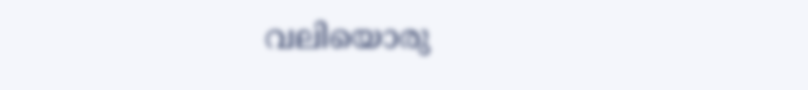വലിയൊരു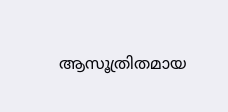ആസൂത്രിതമായ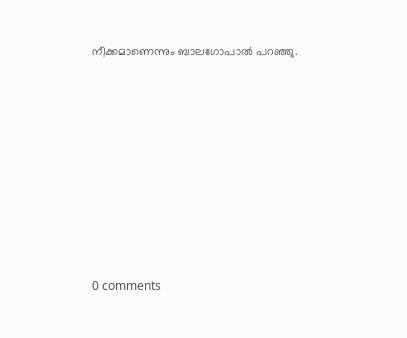നീക്കമാണെന്നും ബാലഗോപാൽ പറഞ്ഞു.









0 comments